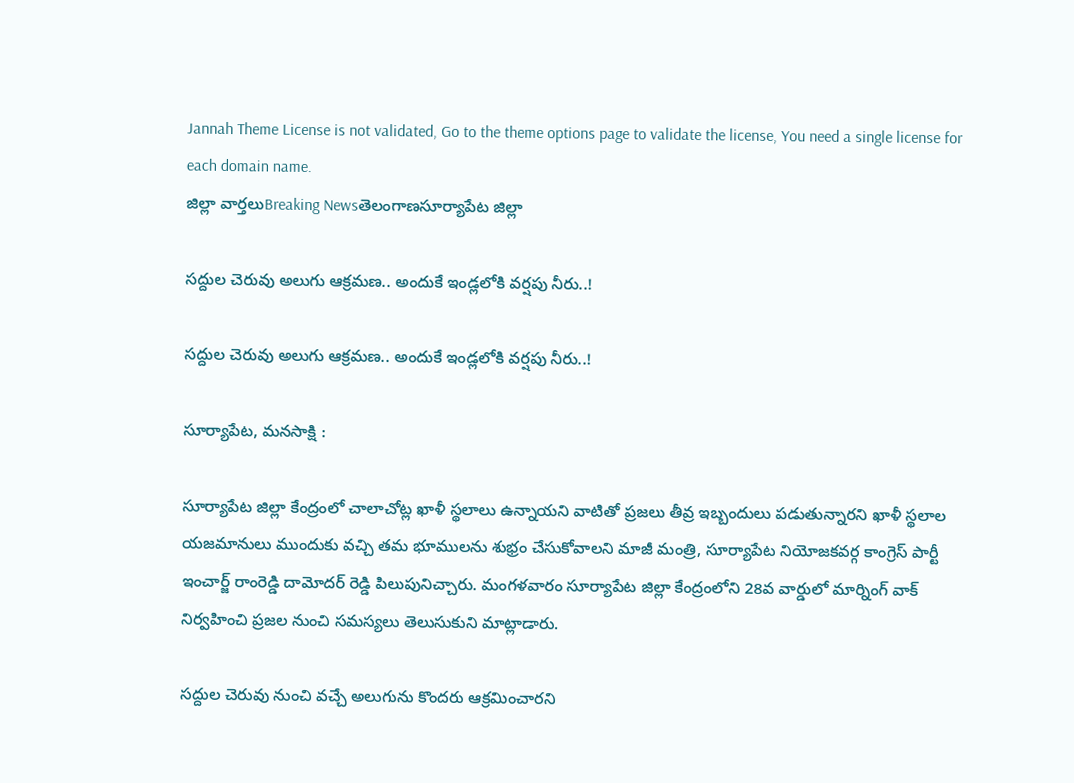Jannah Theme License is not validated, Go to the theme options page to validate the license, You need a single license for each domain name.
జిల్లా వార్తలుBreaking Newsతెలంగాణసూర్యాపేట జిల్లా

సద్దుల చెరువు అలుగు ఆక్రమణ.. అందుకే ఇండ్లలోకి వర్షపు నీరు..!

సద్దుల చెరువు అలుగు ఆక్రమణ.. అందుకే ఇండ్లలోకి వర్షపు నీరు..!

సూర్యాపేట, మనసాక్షి :

సూర్యాపేట జిల్లా కేంద్రంలో చాలాచోట్ల ఖాళీ స్థలాలు ఉన్నాయని వాటితో ప్రజలు తీవ్ర ఇబ్బందులు పడుతున్నారని ఖాళీ స్థలాల యజమానులు ముందుకు వచ్చి తమ భూములను శుభ్రం చేసుకోవాలని మాజీ మంత్రి, సూర్యాపేట నియోజకవర్గ కాంగ్రెస్ పార్టీ ఇంచార్జ్ రాంరెడ్డి దామోదర్ రెడ్డి పిలుపునిచ్చారు. మంగళవారం సూర్యాపేట జిల్లా కేంద్రంలోని 28వ వార్డులో మార్నింగ్ వాక్ నిర్వహించి ప్రజల నుంచి సమస్యలు తెలుసుకుని మాట్లాడారు.

సద్దుల చెరువు నుంచి వచ్చే అలుగును కొందరు ఆక్రమించారని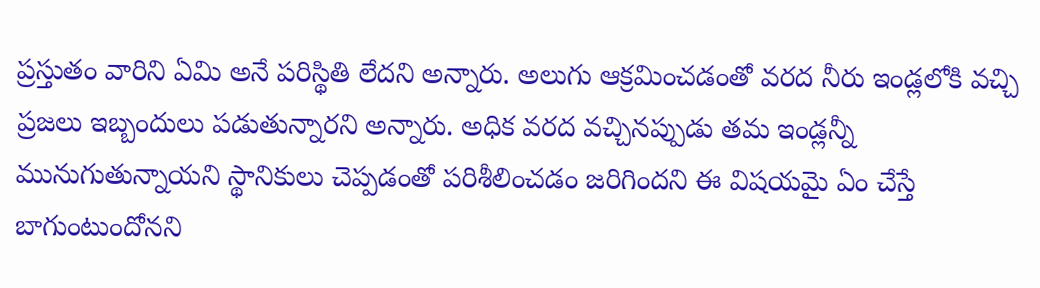ప్రస్తుతం వారిని ఏమి అనే పరిస్థితి లేదని అన్నారు. అలుగు ఆక్రమించడంతో వరద నీరు ఇండ్లలోకి వచ్చి ప్రజలు ఇబ్బందులు పడుతున్నారని అన్నారు. అధిక వరద వచ్చినప్పుడు తమ ఇండ్లన్నీ మునుగుతున్నాయని స్థానికులు చెప్పడంతో పరిశీలించడం జరిగిందని ఈ విషయమై ఏం చేస్తే బాగుంటుందోనని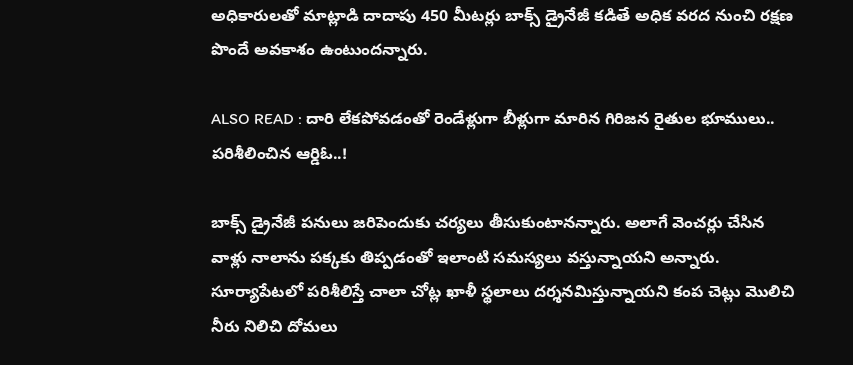అధికారులతో మాట్లాడి దాదాపు 450 మీటర్లు బాక్స్ డ్రైనేజీ కడితే అధిక వరద నుంచి రక్షణ పొందే అవకాశం ఉంటుందన్నారు.

ALSO READ : దారి లేకపోవడంతో రెండేళ్లుగా బీళ్లుగా మారిన గిరిజన రైతుల భూములు.. పరిశీలించిన ఆర్డిఓ..!

బాక్స్ డ్రైనేజీ పనులు జరిపెందుకు చర్యలు తీసుకుంటానన్నారు. అలాగే వెంచర్లు చేసిన వాళ్లు నాలాను పక్కకు తిప్పడంతో ఇలాంటి సమస్యలు వస్తున్నాయని అన్నారు. సూర్యాపేటలో పరిశీలిస్తే చాలా చోట్ల ఖాళీ స్థలాలు దర్శనమిస్తున్నాయని కంప చెట్లు మొలిచి నీరు నిలిచి దోమలు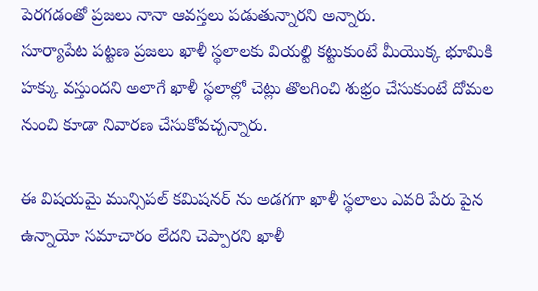పెరగడంతో ప్రజలు నానా ఆవస్తలు పడుతున్నారని అన్నారు.
సూర్యాపేట పట్టణ ప్రజలు ఖాళీ స్థలాలకు వియల్టి కట్టుకుంటే మీయొక్క భూమికి హక్కు వస్తుందని అలాగే ఖాళీ స్థలాల్లో చెట్లు తొలగించి శుభ్రం చేసుకుంటే దోమల నుంచి కూడా నివారణ చేసుకోవచ్చన్నారు.

ఈ విషయమై మున్సిపల్ కమిషనర్ ను అడగగా ఖాళీ స్థలాలు ఎవరి పేరు పైన ఉన్నాయో సమాచారం లేదని చెప్పారని ఖాళీ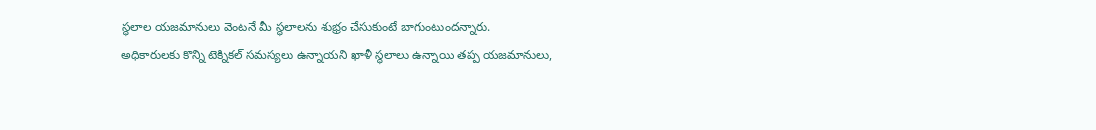స్థలాల యజమానులు వెంటనే మీ స్థలాలను శుభ్రం చేసుకుంటే బాగుంటుందన్నారు.
అధికారులకు కొన్ని టెక్నికల్ సమస్యలు ఉన్నాయని ఖాళీ స్థలాలు ఉన్నాయి తప్ప యజమానులు,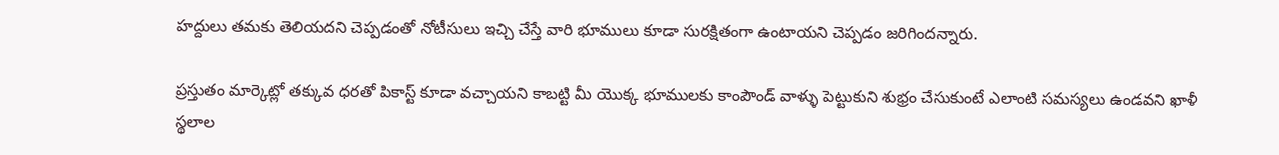హద్దులు తమకు తెలియదని చెప్పడంతో నోటీసులు ఇచ్చి చేస్తే వారి భూములు కూడా సురక్షితంగా ఉంటాయని చెప్పడం జరిగిందన్నారు.

ప్రస్తుతం మార్కెట్లో తక్కువ ధరతో పికాస్ట్ కూడా వచ్చాయని కాబట్టి మీ యొక్క భూములకు కాంపౌండ్ వాళ్ళు పెట్టుకుని శుభ్రం చేసుకుంటే ఎలాంటి సమస్యలు ఉండవని ఖాళీ స్థలాల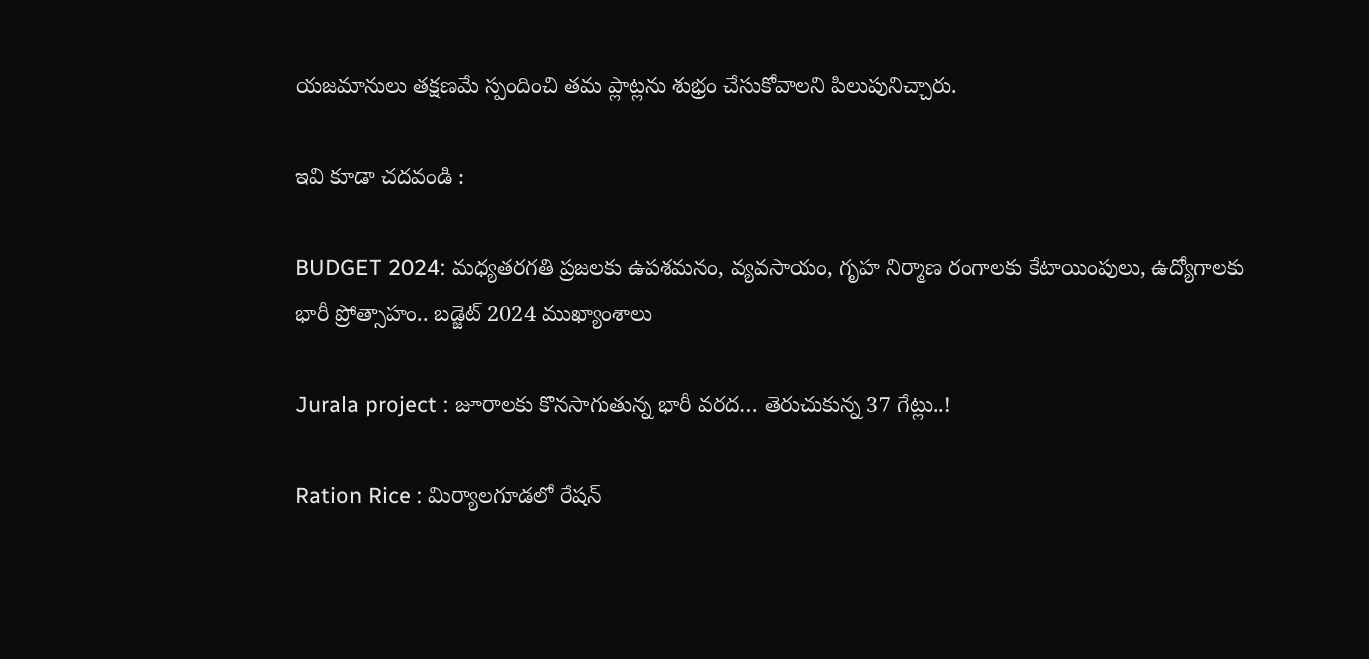యజమానులు తక్షణమే స్పందించి తమ ప్లాట్లను శుభ్రం చేసుకోవాలని పిలుపునిచ్చారు.

ఇవి కూడా చదవండి :

BUDGET 2024: మధ్యతరగతి ప్రజలకు ఉపశమనం, వ్యవసాయం, గృహ నిర్మాణ రంగాలకు కేటాయింపులు, ఉద్యోగాలకు భారీ ప్రోత్సాహం.. బడ్జెట్ 2024 ముఖ్యాంశాలు

Jurala project : జూరాలకు కొనసాగుతున్న భారీ వరద… తెరుచుకున్న 37 గేట్లు..!

Ration Rice : మిర్యాలగూడలో రేషన్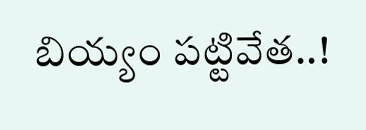బియ్యం పట్టివేత..!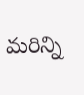మరిన్ని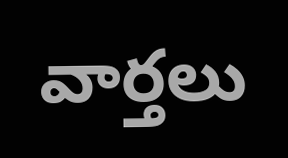వార్తలు